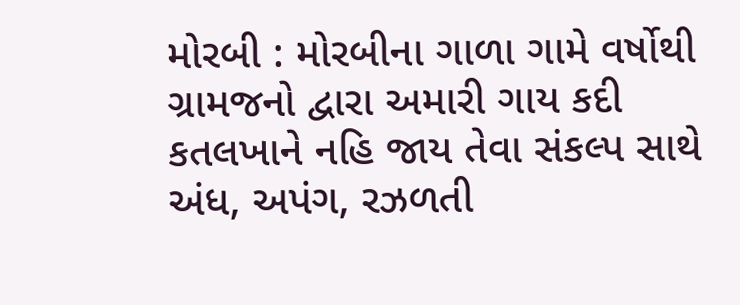મોરબી : મોરબીના ગાળા ગામે વર્ષોથી ગ્રામજનો દ્વારા અમારી ગાય કદી કતલખાને નહિ જાય તેવા સંકલ્પ સાથે અંધ, અપંગ, રઝળતી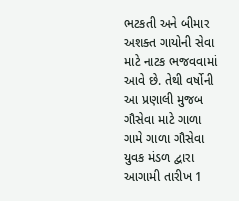ભટકતી અને બીમાર અશક્ત ગાયોની સેવા માટે નાટક ભજવવામાં આવે છે. તેથી વર્ષોની આ પ્રણાલી મુજબ ગૌસેવા માટે ગાળા ગામે ગાળા ગૌસેવા યુવક મંડળ દ્વારા આગામી તારીખ 1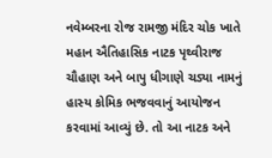નવેમ્બરના રોજ રામજી મંદિર ચોક ખાતે મહાન ઐતિહાસિક નાટક પૃથ્વીરાજ ચૌહાણ અને બાપુ ધીગાણે ચડ્યા નામનું હાસ્ય કોમિક ભજવવાનું આયોજન કરવામાં આવ્યું છે. તો આ નાટક અને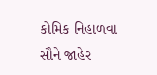કોમિક નિહાળવા સૌને જાહેર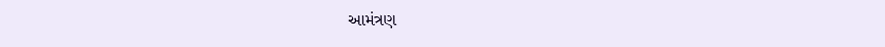આમંત્રણ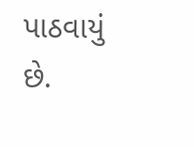પાઠવાયું છે.